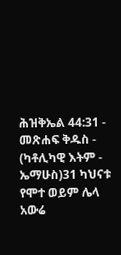ሕዝቅኤል 44:31 - መጽሐፍ ቅዱስ - (ካቶሊካዊ እትም - ኤማሁስ)31 ካህናቱ የሞተ ወይም ሌላ አውሬ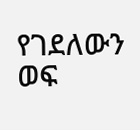የገደለውን ወፍ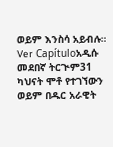ወይም እንስሳ አይብሉ። Ver Capítuloአዲሱ መደበኛ ትርጒም31 ካህናት ሞቶ የተገኘውን ወይም በዱር አራዊት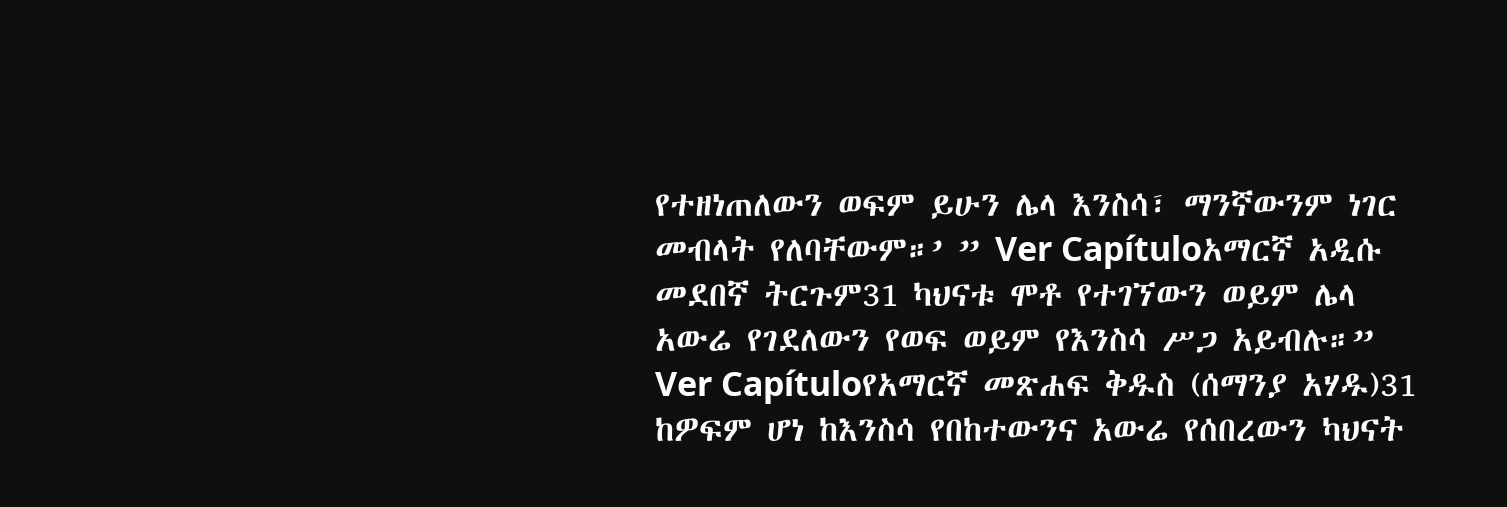የተዘነጠለውን ወፍም ይሁን ሌላ እንስሳ፣ ማንኛውንም ነገር መብላት የለባቸውም።’ ” Ver Capítuloአማርኛ አዲሱ መደበኛ ትርጉም31 ካህናቱ ሞቶ የተገኘውን ወይም ሌላ አውሬ የገደለውን የወፍ ወይም የእንስሳ ሥጋ አይብሉ።” Ver Capítuloየአማርኛ መጽሐፍ ቅዱስ (ሰማንያ አሃዱ)31 ከዎፍም ሆነ ከእንስሳ የበከተውንና አውሬ የሰበረውን ካህናት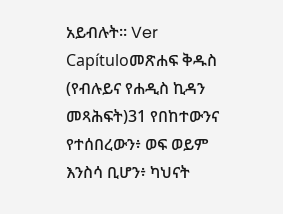አይብሉት። Ver Capítuloመጽሐፍ ቅዱስ (የብሉይና የሐዲስ ኪዳን መጻሕፍት)31 የበከተውንና የተሰበረውን፥ ወፍ ወይም እንስሳ ቢሆን፥ ካህናት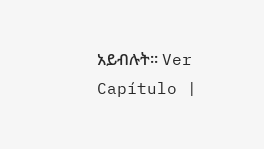አይብሉት። Ver Capítulo |